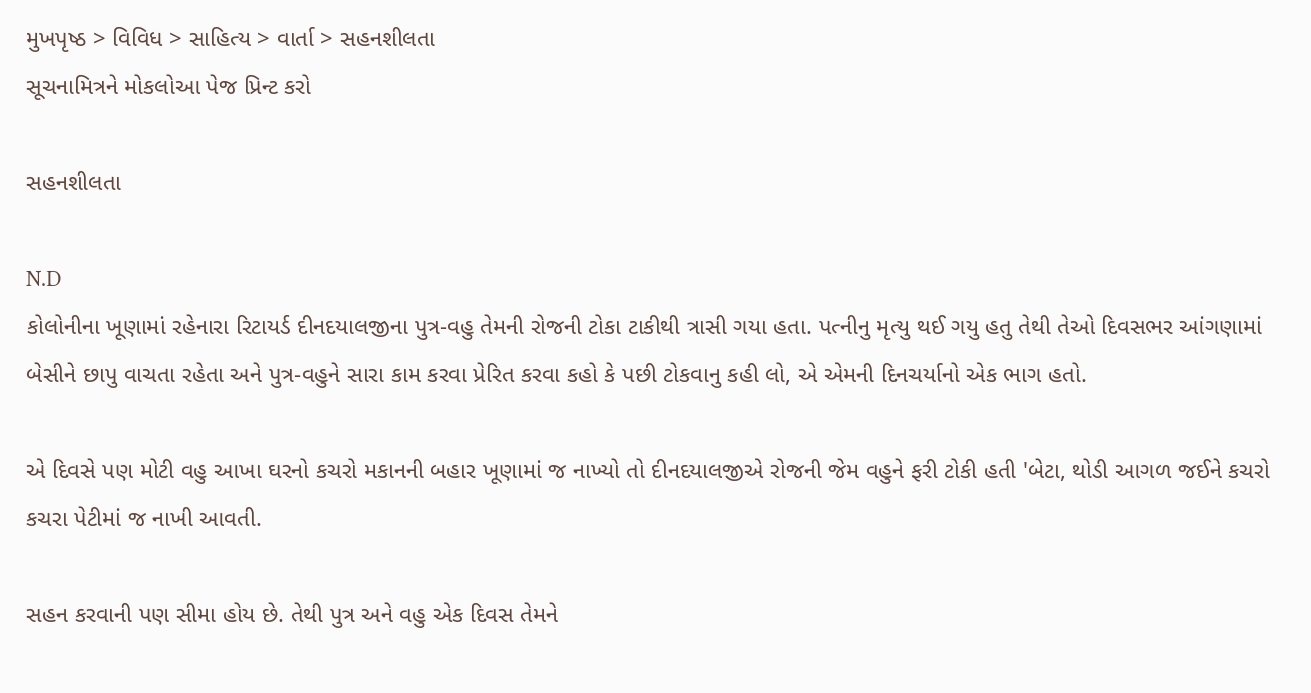મુખપૃષ્ઠ > વિવિધ > સાહિત્ય > વાર્તા > સહનશીલતા
સૂચનામિત્રને મોકલોઆ પેજ પ્રિન્ટ કરો

સહનશીલતા

N.D
કોલોનીના ખૂણામાં રહેનારા રિટાયર્ડ દીનદયાલજીના પુત્ર-વહુ તેમની રોજની ટોકા ટાકીથી ત્રાસી ગયા હતા. પત્નીનુ મૃત્યુ થઈ ગયુ હતુ તેથી તેઓ દિવસભર આંગણામાં બેસીને છાપુ વાચતા રહેતા અને પુત્ર-વહુને સારા કામ કરવા પ્રેરિત કરવા કહો કે પછી ટોકવાનુ કહી લો, એ એમની દિનચર્યાનો એક ભાગ હતો.

એ દિવસે પણ મોટી વહુ આખા ઘરનો કચરો મકાનની બહાર ખૂણામાં જ નાખ્યો તો દીનદયાલજીએ રોજની જેમ વહુને ફરી ટોકી હતી 'બેટા, થોડી આગળ જઈને કચરો કચરા પેટીમાં જ નાખી આવતી.

સહન કરવાની પણ સીમા હોય છે. તેથી પુત્ર અને વહુ એક દિવસ તેમને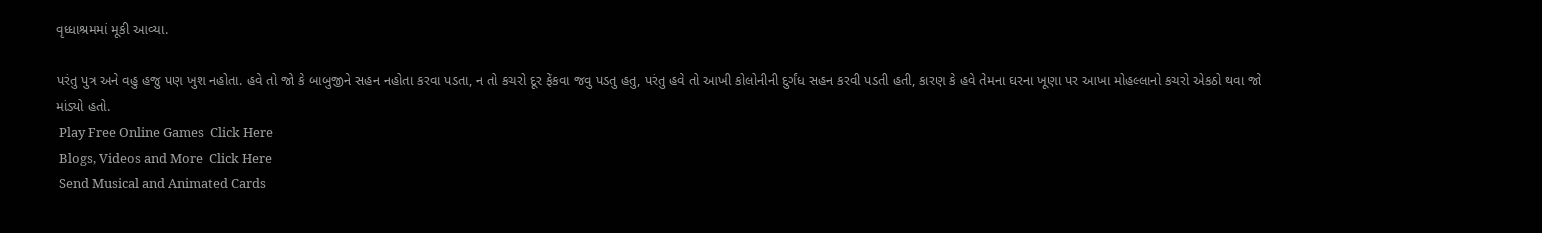વૃધ્ધાશ્રમમાં મૂકી આવ્યા.

પરંતુ પુત્ર અને વહુ હજુ પણ ખુશ નહોતા. હવે તો જો કે બાબુજીને સહન નહોતા કરવા પડતા, ન તો કચરો દૂર ફેંકવા જવુ પડતુ હતુ, પરંતુ હવે તો આખી કોલોનીની દુર્ગંધ સહન કરવી પડતી હતી, કારણ કે હવે તેમના ઘરના ખૂણા પર આખા મોહલ્લાનો કચરો એકઠો થવા જો માંડ્યો હતો.
 Play Free Online Games  Click Here
 Blogs, Videos and More  Click Here
 Send Musical and Animated Cards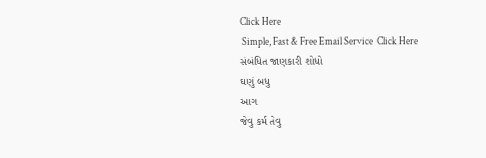Click Here
 Simple, Fast & Free Email Service  Click Here
સંબંધિત જાણકારી શોધો
ઘણું બધુ
આગ
જેવુ કર્મ તેવુ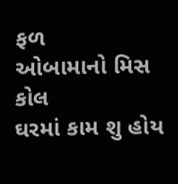ફળ
ઓબામાનો મિસ કોલ
ઘરમાં કામ શુ હોય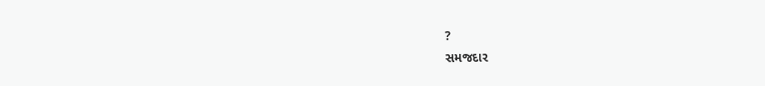?
સમજદાર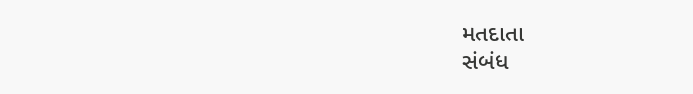મતદાતા
સંબંધ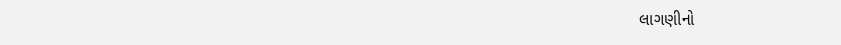લાગણીનો